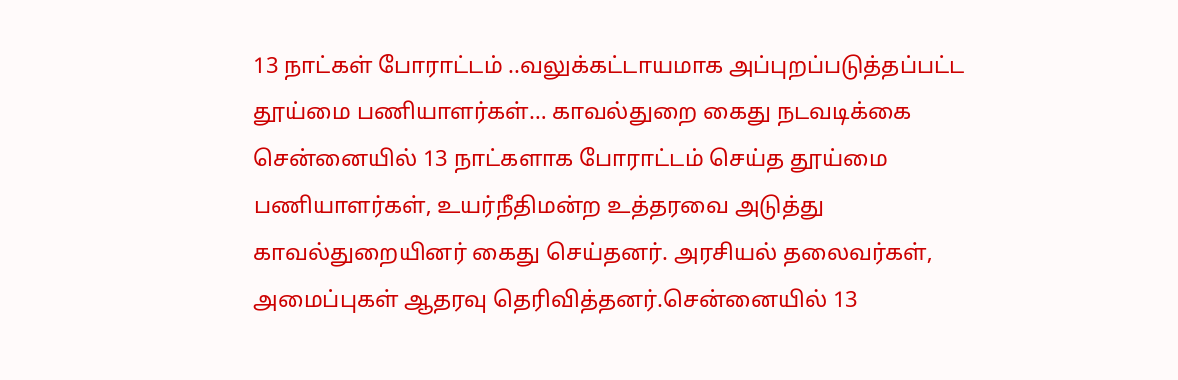13 நாட்கள் போராட்டம் ..வலுக்கட்டாயமாக அப்புறப்படுத்தப்பட்ட தூய்மை பணியாளர்கள்… காவல்துறை கைது நடவடிக்கை
சென்னையில் 13 நாட்களாக போராட்டம் செய்த தூய்மை பணியாளர்கள், உயர்நீதிமன்ற உத்தரவை அடுத்து காவல்துறையினர் கைது செய்தனர். அரசியல் தலைவர்கள், அமைப்புகள் ஆதரவு தெரிவித்தனர்.சென்னையில் 13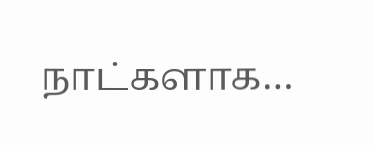நாட்களாக…